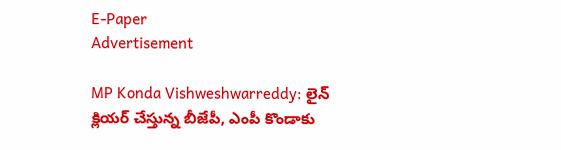E-Paper
Advertisement

MP Konda Vishweshwarreddy: లైన్ క్లియర్ చేస్తున్న బీజేపీ, ఎంపీ కొండాకు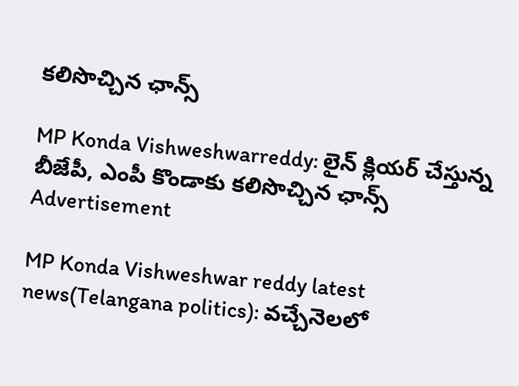కలిసొచ్చిన ఛాన్స్

MP Konda Vishweshwarreddy: లైన్ క్లియర్ చేస్తున్న బీజేపీ, ఎంపీ కొండాకు కలిసొచ్చిన ఛాన్స్
Advertisement

MP Konda Vishweshwar reddy latest news(Telangana politics): వచ్చేనెలలో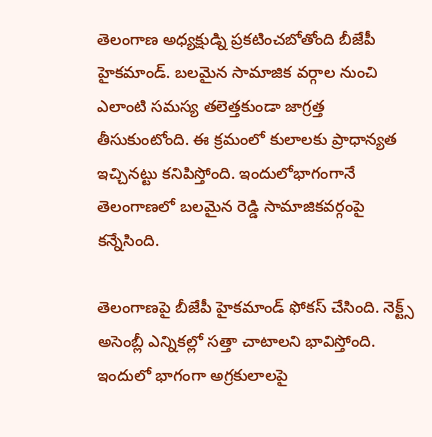తెలంగాణ అధ్యక్షుడ్ని ప్రకటించబోతోంది బీజేపీ హైకమాండ్. బలమైన సామాజిక వర్గాల నుంచి ఎలాంటి సమస్య తలెత్తకుండా జాగ్రత్త తీసుకుంటోంది. ఈ క్రమంలో కులాలకు ప్రాధాన్యత ఇచ్చినట్టు కనిపిస్తోంది. ఇందులోభాగంగానే తెలంగాణలో బలమైన రెడ్డి సామాజికవర్గంపై కన్నేసింది.

తెలంగాణపై బీజేపీ హైకమాండ్ ఫోకస్ చేసింది. నెక్ట్స్ అసెంబ్లీ ఎన్నికల్లో సత్తా చాటాలని భావిస్తోంది. ఇందులో‌ భాగంగా అగ్రకులాలపై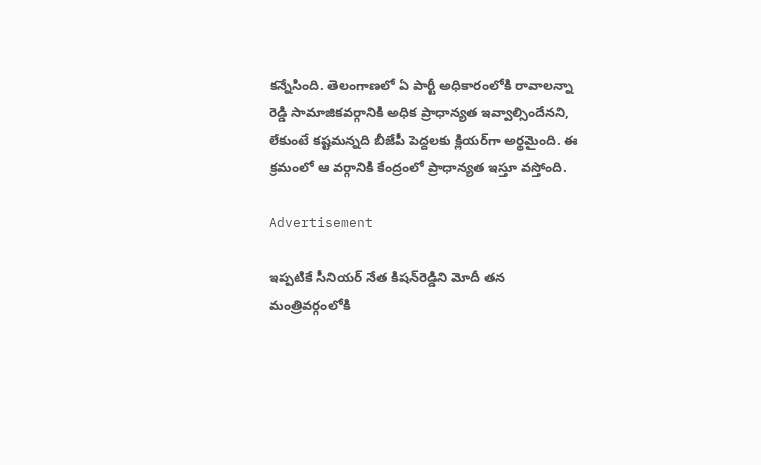కన్నేసింది. తెలంగాణలో ఏ పార్టీ అధికారంలోకి రావాలన్నా రెడ్డి సామాజికవర్గానికి అధిక ప్రాధాన్యత ఇవ్వాల్సిందేనని, లేకుంటే కష్టమన్నది బీజేపీ పెద్దలకు క్లియర్‌గా అర్థమైంది. ఈ క్రమంలో ఆ వర్గానికి కేంద్రంలో ప్రాధాన్యత ఇస్తూ వస్తోంది.

Advertisement

ఇప్పటికే సీనియర్ నేత కిషన్‌రెడ్డిని మోదీ తన మంత్రివర్గంలోకి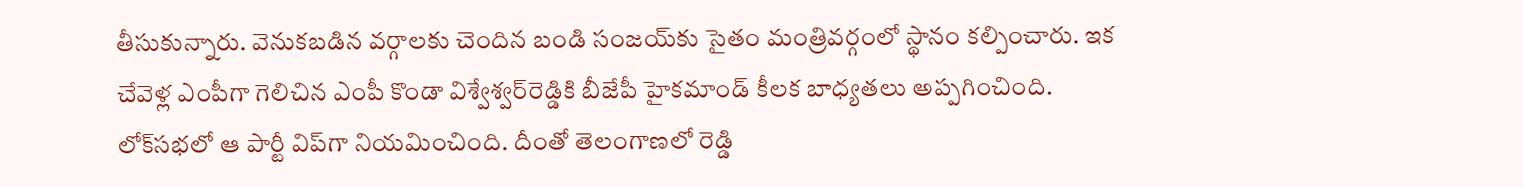తీసుకున్నారు. వెనుకబడిన వర్గాలకు చెందిన బండి సంజయ్‌కు సైతం మంత్రివర్గంలో స్థానం కల్పించారు. ఇక చేవెళ్ల ఎంపీగా గెలిచిన ఎంపీ కొండా విశ్వేశ్వర్‌‌రెడ్డికి బీజేపీ హైకమాండ్ కీలక బాధ్యతలు అప్పగించింది. లోక్‌సభలో ఆ పార్టీ విప్‌గా నియమించింది. దీంతో తెలంగాణలో రెడ్డి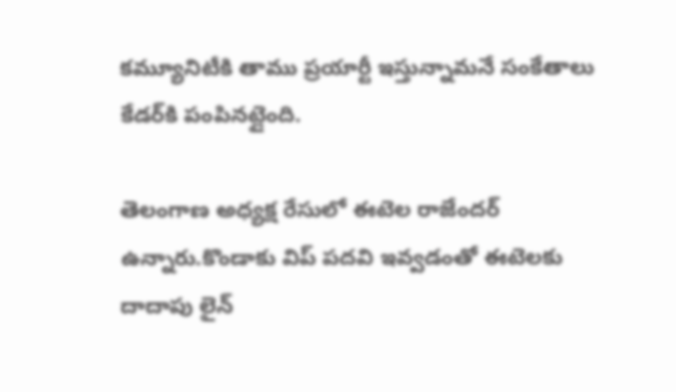కమ్యూనిటీకి తాము ప్రయార్టీ ఇస్తున్నామనే సంకేతాలు కేడర్‌కి పంపినట్లైంది.

తెలంగాణ అధ్యక్ష రేసులో ఈటెల రాజేందర్ ఉన్నారు.కొండాకు విప్ పదవి ఇవ్వడంతో ఈటెలకు దాదాపు లైన్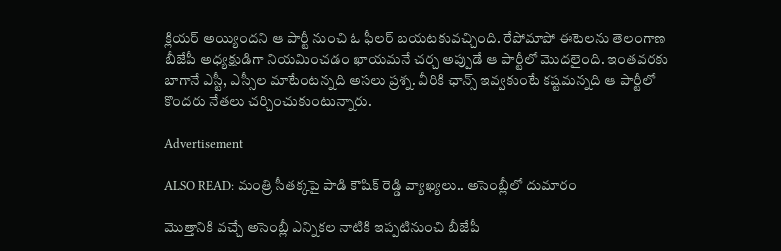క్లియర్ అయ్యిందని ఆ పార్టీ నుంచి ఓ ఫీలర్ బయటకువచ్చింది. రేపోమాపో ఈటెలను తెలంగాణ బీజేపీ అధ్యక్షుడిగా నియమించడం ఖాయమనే చర్చ అప్పుడే ఆ పార్టీలో మొదలైంది. ఇంతవరకు బాగానే ఎస్టీ, ఎస్సీల మాటేంటన్నది అసలు ప్రశ్న. వీరికి ఛాన్స్ ఇవ్వకుంటే కష్టమన్నది ఆ పార్టీలో కొందరు నేతలు చర్చించుకుంటున్నారు.

Advertisement

ALSO READ: మంత్రి సీతక్కపై పాడి కౌషిక్ రెడ్డి వ్యాఖ్యలు.. అసెంబ్లీలో దుమారం

మొత్తానికి వచ్చే అసెంబ్లీ ఎన్నికల నాటికి ఇప్పటినుంచి బీజేపీ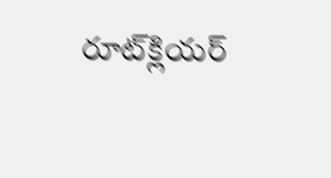రూట్‌క్లియర్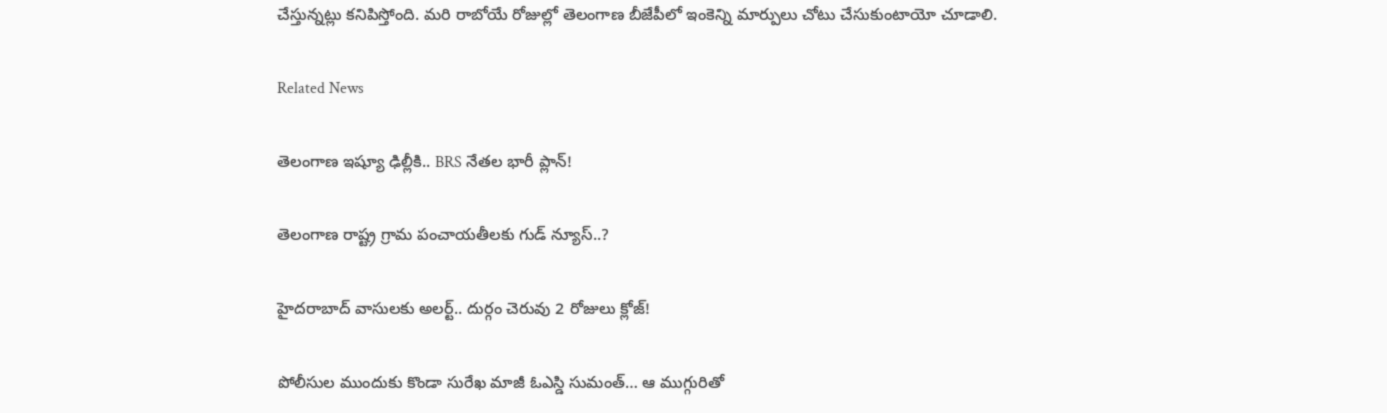చేస్తున్నట్లు కనిపిస్తోంది. మరి రాబోయే రోజుల్లో తెలంగాణ బీజేపీలో ఇంకెన్ని మార్పులు చోటు చేసుకుంటాయో చూడాలి.

Related News

తెలంగాణ ఇష్యూ ఢిల్లీకి.. BRS నేతల భారీ ప్లాన్!

తెలంగాణ రాష్ట్ర గ్రామ పంచాయతీలకు గుడ్ న్యూస్..?

హైదరాబాద్ వాసులకు అలర్ట్.. దుర్గం చెరువు 2 రోజులు క్లోజ్!

పోలీసుల ముందుకు కొండా సురేఖ మాజీ ఓఎస్డి సుమంత్… ఆ ముగ్గురితో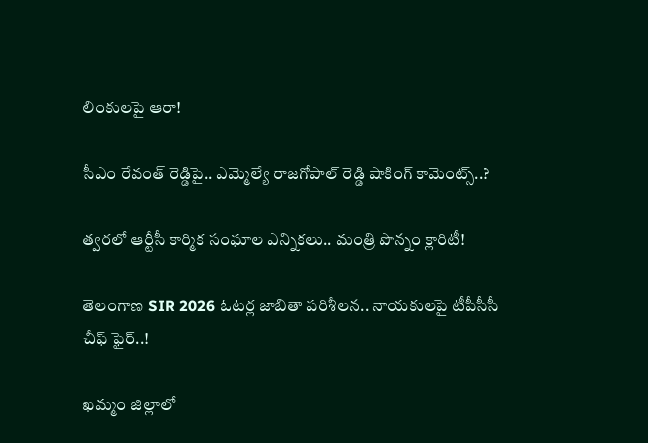లింకులపై ఆరా!

సీఎం రేవంత్ రెడ్డిపై.. ఎమ్మెల్యే రాజగోపాల్ రెడ్డి షాకింగ్ కామెంట్స్..?

త్వరలో ఆర్టీసీ కార్మిక సంఘాల ఎన్నికలు.. మంత్రి పొన్నం క్లారిటీ!

తెలంగాణ SIR 2026 ఓటర్ల జాబితా పరిశీలన.. నాయకులపై టీపీసీసీ చీఫ్ ఫైర్..!

ఖమ్మం జిల్లాలో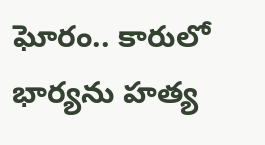ఘోరం.. కారులో భార్యను హత్య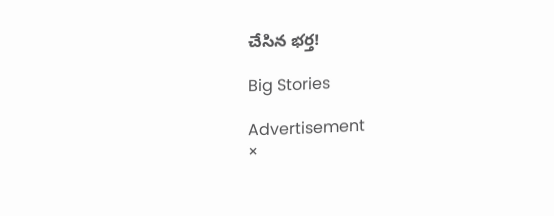చేసిన భర్త!

Big Stories

Advertisement
×